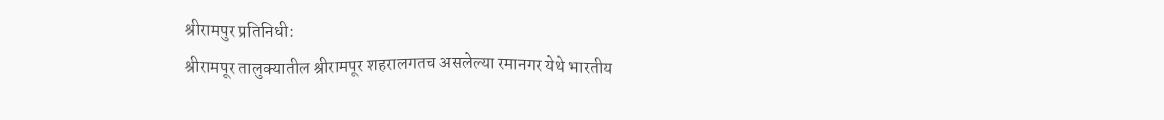श्रीरामपुर प्रतिनिधी:
श्रीरामपूर तालुक्यातील श्रीरामपूर शहरालगतच असलेल्या रमानगर येथे भारतीय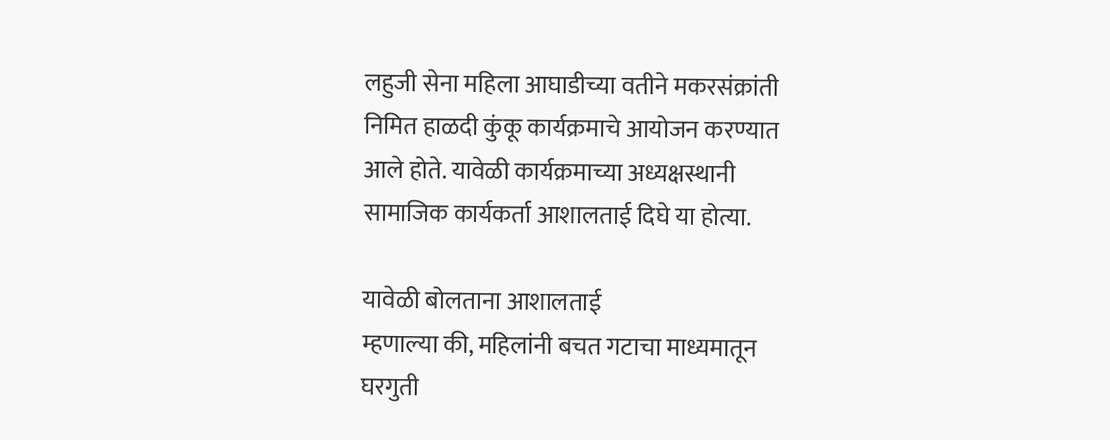लहुजी सेना महिला आघाडीच्या वतीने मकरसंक्रांती निमित हाळदी कुंकू कार्यक्रमाचे आयोजन करण्यात आले होते. यावेळी कार्यक्रमाच्या अध्यक्षस्थानी सामाजिक कार्यकर्ता आशालताई दिघे‌ या होत्या.

यावेळी बोलताना आशालताई
म्हणाल्या की, महिलांनी बचत गटाचा माध्यमातून घरगुती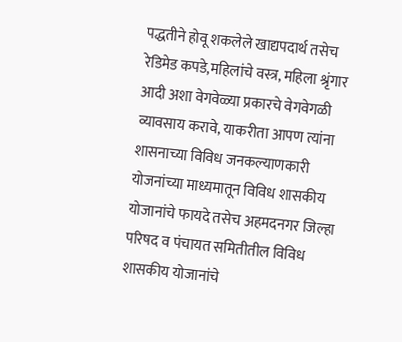पद्धतीने होवू शकलेले खाद्यपदार्थ तसेच रेडिमेड कपडे,महिलांचे वस्त्र, महिला श्रृंगार आदी अशा वेगवेळ्या प्रकारचे वेगवेगळी व्यावसाय करावे, याकरीता आपण त्यांना शासनाच्या विविध जनकल्याणकारी योजनांच्या माध्यमातून विविध शासकीय योजानांचे फायदे तसेच अहमदनगर जिल्हा परिषद व पंचायत समितीतील विविध शासकीय योजानांचे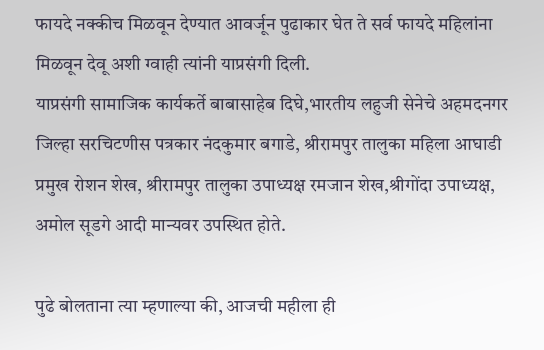फायदे नक्कीच मिळवून देण्यात आवर्जून पुढाकार घेत ते सर्व फायदे महिलांना मिळवून देवू अशी ग्वाही त्यांनी याप्रसंगी दिली.
याप्रसंगी सामाजिक कार्यकर्ते बाबासाहेब दिघे,भारतीय लहुजी सेनेचे अहमदनगर जिल्हा सरचिटणीस पत्रकार नंदकुमार बगाडे, श्रीरामपुर तालुका महिला आघाडी प्रमुख रोशन शेख, श्रीरामपुर तालुका उपाध्यक्ष रमजान शेख,श्रीगोंदा उपाध्यक्ष, अमोल सूडगे आदी मान्यवर उपस्थित होते.

पुढे बोलताना त्या म्हणाल्या की, आजची महीला ही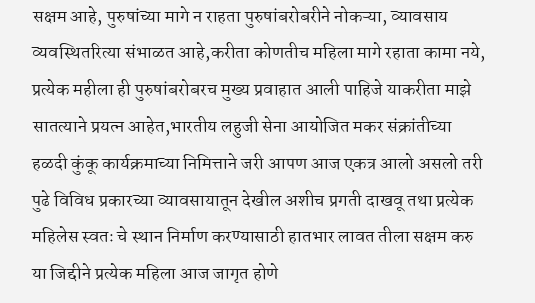सक्षम आहे, पुरुषांच्या मागे न राहता पुरुषांबरोबरीने नोकऱ्या, व्यावसाय व्यवस्थितरित्या संभाळत आहे,करीता कोणतीच महिला मागे रहाता कामा नये, प्रत्येक महीला ही पुरुषांबरोबरच मुख्य प्रवाहात आली पाहिजे याकरीता माझे सातत्याने प्रयत्न आहेत,भारतीय लहुजी सेना आयोजित मकर संक्रांतीच्या हळदी कुंकू कार्यक्रमाच्या निमित्ताने जरी आपण आज एकत्र आलो असलो तरी पुढे विविध प्रकारच्या व्यावसायातून देखील अशीच प्रगती दाखवू तथा प्रत्येक महिलेस स्वतः चे स्थान निर्माण करण्यासाठी हातभार लावत तीला सक्षम करु या जिद्दीने प्रत्येक महिला आज जागृत होणे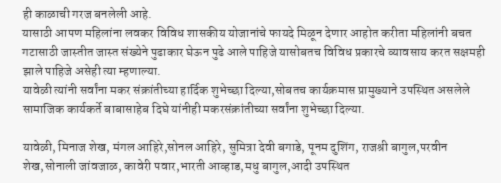ही काळाची गरज बनलेली आहे.
यासाठी आपण महिलांना लवकर विविध शासकीय योजानांचे फायदे मिळून देणार आहोत करीता महिलांनी बचत गटासाठी जास्तीत जास्त संख्येने पुढाकार घेऊन पुढे आले पाहिजे यासोबतच विविध प्रकारचे व्यावसाय करत सक्षमही झाले पाहिजे असेही त्या म्हणाल्या.
यावेळी त्यांनी सर्वांना मकर संक्रांतीच्या हार्दिक शुभेच्छा दिल्या,सोबतच कार्यक्रमास प्रामुख्याने उपस्थित असलेले सामाजिक कार्यकर्ते बाबासाहेब दिघे यांनीही मकरसंक्रांतीच्या सर्वांना शुभेच्छा दिल्या.

यावेळी, मिनाज शेख, मंगल आहिरे,सोनल आहिरे, सुमित्रा देवी बगाडे, पूनम दुशिंग, राजश्री बागुल,परवीन शेख,सोनाली जांवजाळ, कावेरी पवार,भारती आव्हाड,मधु बागुल,आदी उपस्थित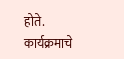होते.
कार्यक्रमाचे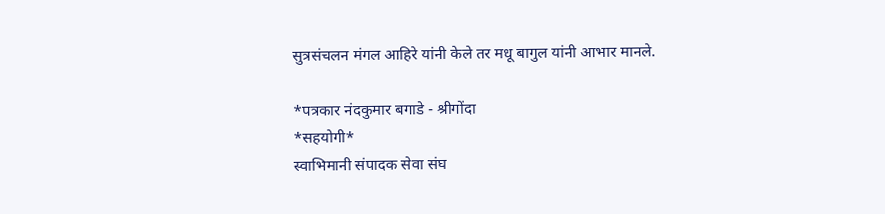सुत्रसंचलन मंगल आहिरे यांनी केले तर मधू बागुल यांनी आभार मानले.

*पत्रकार नंदकुमार बगाडे - श्रीगोंदा
*सहयोगी*
स्वाभिमानी संपादक सेवा संघ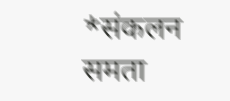*संकलन
समता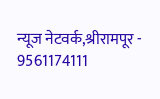न्यूज नेटवर्क,श्रीरामपूर - 9561174111